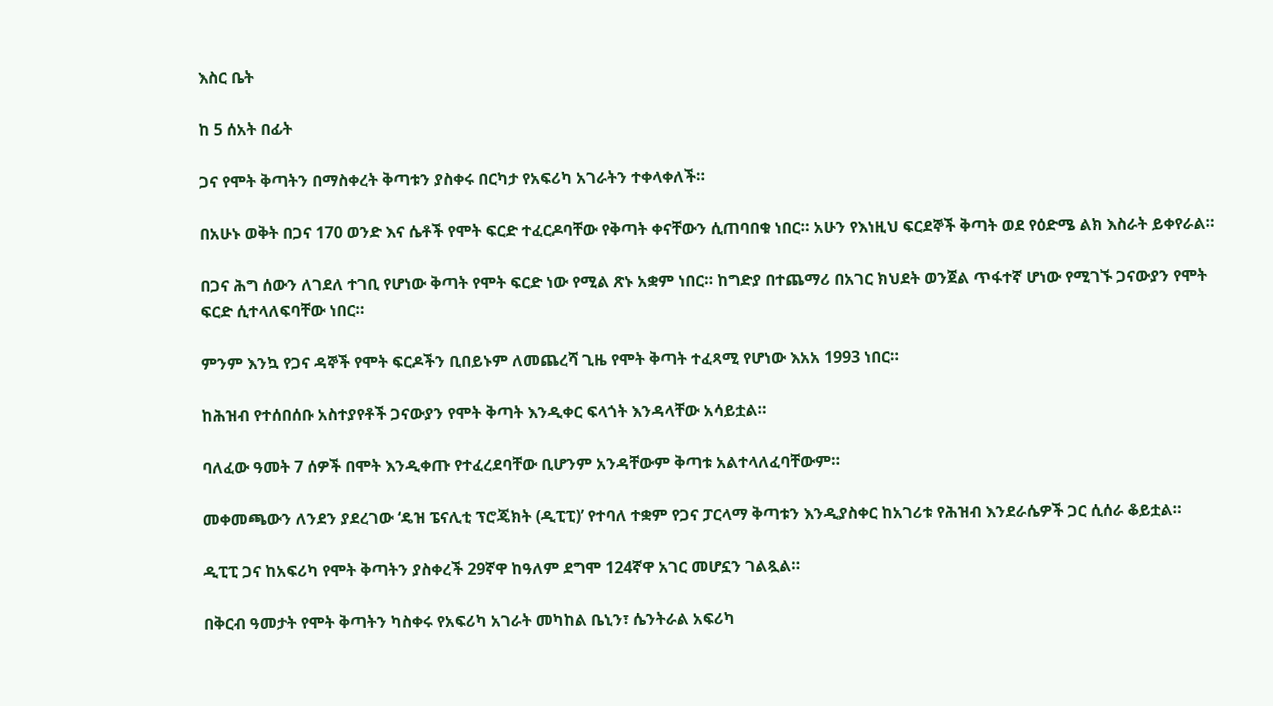እስር ቤት

ከ 5 ሰአት በፊት

ጋና የሞት ቅጣትን በማስቀረት ቅጣቱን ያስቀሩ በርካታ የአፍሪካ አገራትን ተቀላቀለች።

በአሁኑ ወቅት በጋና 170 ወንድ እና ሴቶች የሞት ፍርድ ተፈርዶባቸው የቅጣት ቀናቸውን ሲጠባበቁ ነበር። አሁን የእነዚህ ፍርደኞች ቅጣት ወደ የዕድሜ ልክ እስራት ይቀየራል።

በጋና ሕግ ሰውን ለገደለ ተገቢ የሆነው ቅጣት የሞት ፍርድ ነው የሚል ጽኑ አቋም ነበር። ከግድያ በተጨማሪ በአገር ክህደት ወንጀል ጥፋተኛ ሆነው የሚገኙ ጋናውያን የሞት ፍርድ ሲተላለፍባቸው ነበር።

ምንም እንኳ የጋና ዳኞች የሞት ፍርዶችን ቢበይኑም ለመጨረሻ ጊዜ የሞት ቅጣት ተፈጻሚ የሆነው እአአ 1993 ነበር።

ከሕዝብ የተሰበሰቡ አስተያየቶች ጋናውያን የሞት ቅጣት እንዲቀር ፍላጎት እንዳላቸው አሳይቷል።

ባለፈው ዓመት 7 ሰዎች በሞት እንዲቀጡ የተፈረደባቸው ቢሆንም አንዳቸውም ቅጣቱ አልተላለፈባቸውም።

መቀመጫውን ለንደን ያደረገው ‘ዴዝ ፔናሊቲ ፕሮጄክት (ዲፒፒ)’ የተባለ ተቋም የጋና ፓርላማ ቅጣቱን እንዲያስቀር ከአገሪቱ የሕዝብ እንደራሴዎች ጋር ሲሰራ ቆይቷል።

ዲፒፒ ጋና ከአፍሪካ የሞት ቅጣትን ያስቀረች 29ኛዋ ከዓለም ደግሞ 124ኛዋ አገር መሆኗን ገልጿል።

በቅርብ ዓመታት የሞት ቅጣትን ካስቀሩ የአፍሪካ አገራት መካከል ቤኒን፣ ሴንትራል አፍሪካ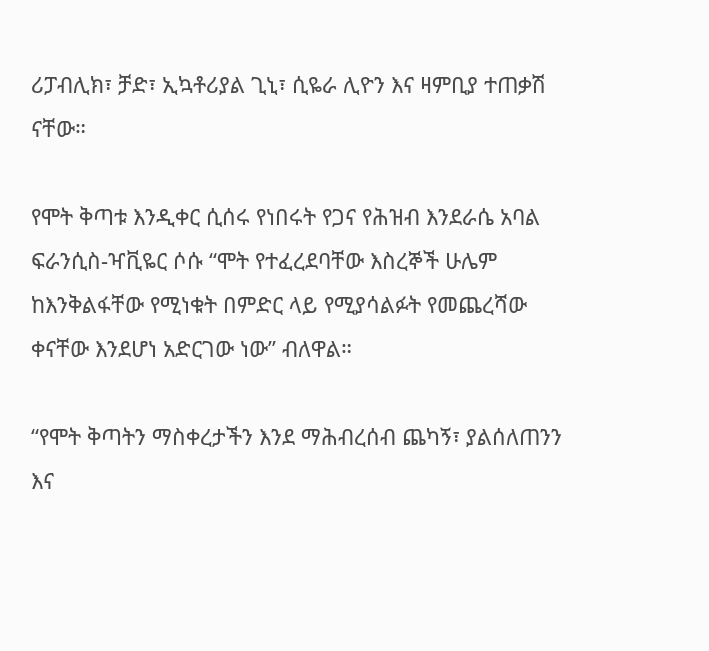ሪፓብሊክ፣ ቻድ፣ ኢኳቶሪያል ጊኒ፣ ሲዬራ ሊዮን እና ዛምቢያ ተጠቃሽ ናቸው።

የሞት ቅጣቱ እንዲቀር ሲሰሩ የነበሩት የጋና የሕዝብ እንደራሴ አባል ፍራንሲስ-ዣቪዬር ሶሱ “ሞት የተፈረደባቸው እስረኞች ሁሌም ከእንቅልፋቸው የሚነቁት በምድር ላይ የሚያሳልፉት የመጨረሻው ቀናቸው እንደሆነ አድርገው ነው” ብለዋል።

“የሞት ቅጣትን ማስቀረታችን እንደ ማሕብረሰብ ጨካኝ፣ ያልሰለጠንን እና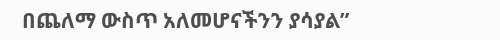በጨለማ ውስጥ አለመሆናችንን ያሳያል”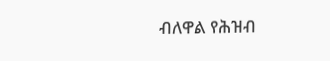ብለዋል የሕዝብ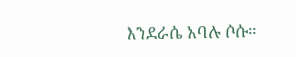እንደራሴ አባሉ ሶሱ።